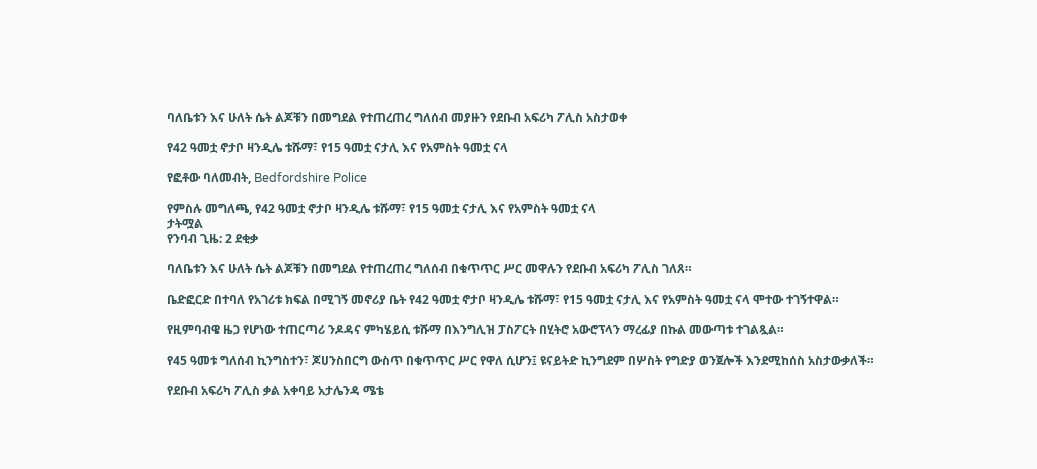ባለቤቱን እና ሁለት ሴት ልጆቹን በመግደል የተጠረጠረ ግለሰብ መያዙን የደቡብ አፍሪካ ፖሊስ አስታወቀ

የ42 ዓመቷ ኖታቦ ዛንዲሌ ቱሹማ፣ የ15 ዓመቷ ናታሊ እና የአምስት ዓመቷ ናላ

የፎቶው ባለመብት, Bedfordshire Police

የምስሉ መግለጫ, የ42 ዓመቷ ኖታቦ ዛንዲሌ ቱሹማ፣ የ15 ዓመቷ ናታሊ እና የአምስት ዓመቷ ናላ
ታትሟል
የንባብ ጊዜ: 2 ደቂቃ

ባለቤቱን እና ሁለት ሴት ልጆቹን በመግደል የተጠረጠረ ግለሰብ በቁጥጥር ሥር መዋሉን የደቡብ አፍሪካ ፖሊስ ገለጸ።

ቤድፎርድ በተባለ የአገሪቱ ክፍል በሚገኝ መኖሪያ ቤት የ42 ዓመቷ ኖታቦ ዛንዲሌ ቱሹማ፣ የ15 ዓመቷ ናታሊ እና የአምስት ዓመቷ ናላ ሞተው ተገኝተዋል።

የዚምባብዌ ዜጋ የሆነው ተጠርጣሪ ንዶዳና ምካሄይሲ ቱሹማ በእንግሊዝ ፓስፖርት በሂትሮ አውሮፕላን ማረፊያ በኩል መውጣቱ ተገልጿል።

የ45 ዓመቱ ግለሰብ ኪንግስተን፣ ጆሀንስበርግ ውስጥ በቁጥጥር ሥር የዋለ ሲሆን፤ ዩናይትድ ኪንግደም በሦስት የግድያ ወንጀሎች እንደሚከሰስ አስታውቃለች።

የደቡብ አፍሪካ ፖሊስ ቃል አቀባይ አታሌንዳ ሜቴ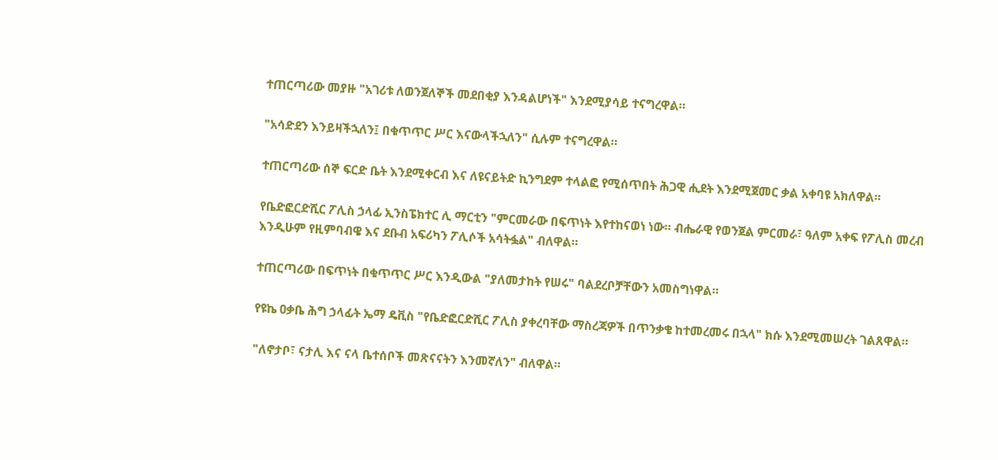ተጠርጣሪው መያዙ "አገሪቱ ለወንጀለኞች መደበቂያ እንዳልሆነች" እንደሚያሳይ ተናግረዋል።

"አሳድደን እንይዛችኋለን፤ በቁጥጥር ሥር እናውላችኋለን" ሲሉም ተናግረዋል።

ተጠርጣሪው ሰኞ ፍርድ ቤት እንደሚቀርብ እና ለዩናይትድ ኪንግደም ተላልፎ የሚሰጥበት ሕጋዊ ሒደት እንደሚጀመር ቃል አቀባዩ አክለዋል።

የቤድፎርድሺር ፖሊስ ኃላፊ ኢንስፔክተር ሊ ማርቲን "ምርመራው በፍጥነት እየተከናወነ ነው። ብሔራዊ የወንጀል ምርመራ፣ ዓለም አቀፍ የፖሊስ መረብ እንዲሁም የዚምባብዌ እና ደቡብ አፍሪካን ፖሊሶች አሳትፏል" ብለዋል።

ተጠርጣሪው በፍጥነት በቁጥጥር ሥር እንዲውል "ያለመታከት የሠሩ" ባልደረቦቻቸውን አመስግነዋል።

የዩኬ ዐቃቤ ሕግ ኃላፊት ኤማ ዴቪስ "የቤድፎርድሺር ፖሊስ ያቀረባቸው ማስረጃዎች በጥንቃቄ ከተመረመሩ በኋላ" ክሱ እንደሚመሠረት ገልጸዋል።

"ለኖታቦ፣ ናታሊ እና ናላ ቤተሰቦች መጽናናትን እንመኛለን" ብለዋል።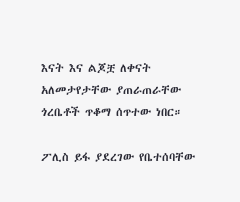እናት እና ልጆቿ ለቀናት አለመታየታቸው ያጠራጠራቸው ጎረቤቶች ጥቆማ ሰጥተው ነበር።

ፖሊስ ይፋ ያደረገው የቤተሰባቸው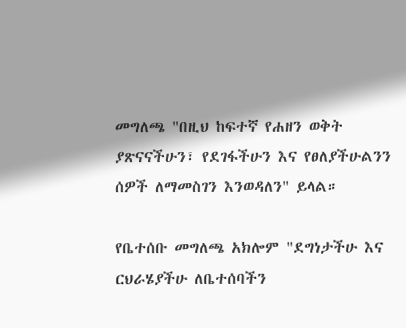መግለጫ "በዚህ ከፍተኛ የሐዘን ወቅት ያጽናናችሁን፣ የደገፋችሁን እና የፀለያችሁልንን ሰዎች ለማመስገን እንወዳለን" ይላል።

የቤተሰቡ መግለጫ አክሎም "ደግነታችሁ እና ርህራሄያችሁ ለቤተሰባችን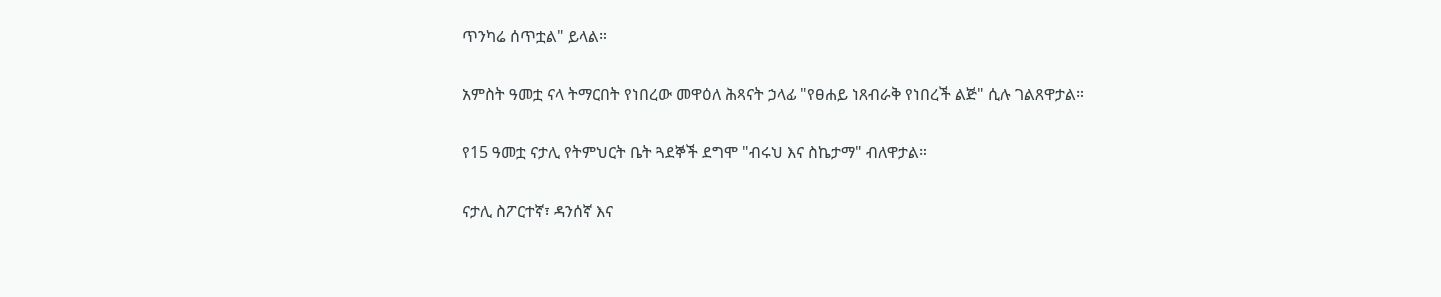ጥንካሬ ሰጥቷል" ይላል።

አምስት ዓመቷ ናላ ትማርበት የነበረው መዋዕለ ሕጻናት ኃላፊ "የፀሐይ ነጸብራቅ የነበረች ልጅ" ሲሉ ገልጸዋታል።

የ15 ዓመቷ ናታሊ የትምህርት ቤት ጓደኞች ደግሞ "ብሩህ እና ስኬታማ" ብለዋታል።

ናታሊ ስፖርተኛ፣ ዳንሰኛ እና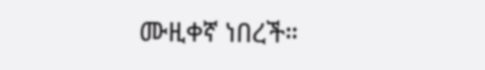ሙዚቀኛ ነበረች።